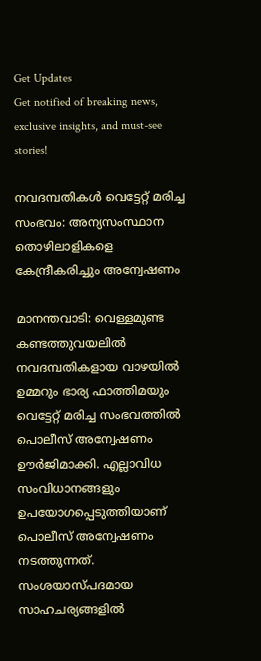Get Updates
Get notified of breaking news, exclusive insights, and must-see stories!

നവദമ്പതികള്‍ വെട്ടേറ്റ് മരിച്ച സംഭവം: അന്യസംസ്ഥാന തൊഴിലാളികളെ കേന്ദ്രീകരിച്ചും അന്വേഷണം

മാനന്തവാടി: വെള്ളമുണ്ട കണ്ടത്തുവയലില്‍ നവദമ്പതികളായ വാഴയില്‍ ഉമ്മറും ഭാര്യ ഫാത്തിമയും വെട്ടേറ്റ് മരിച്ച സംഭവത്തില്‍ പൊലീസ് അന്വേഷണം ഊര്‍ജിമാക്കി. എല്ലാവിധ സംവിധാനങ്ങളും ഉപയോഗപ്പെടുത്തിയാണ് പൊലീസ് അന്വേഷണം നടത്തുന്നത്. സംശയാസ്പദമായ സാഹചര്യങ്ങളില്‍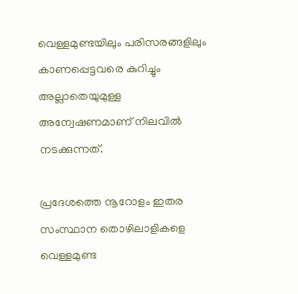വെള്ളമുണ്ടയിലും പരിസരങ്ങളിലും കാണപ്പെട്ടവരെ കുറിച്ചും അല്ലാതെയുമുള്ള അന്വേഷണമാണ് നിലവില്‍ നടക്കുന്നത്.

പ്രദേശത്തെ നൂറോളം ഇതര സംസ്ഥാന തൊഴിലാളികളെ വെള്ളമുണ്ട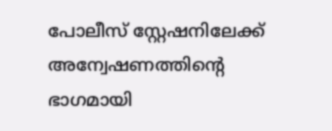പോലീസ് സ്റ്റേഷനിലേക്ക് അന്വേഷണത്തിന്റെ ഭാഗമായി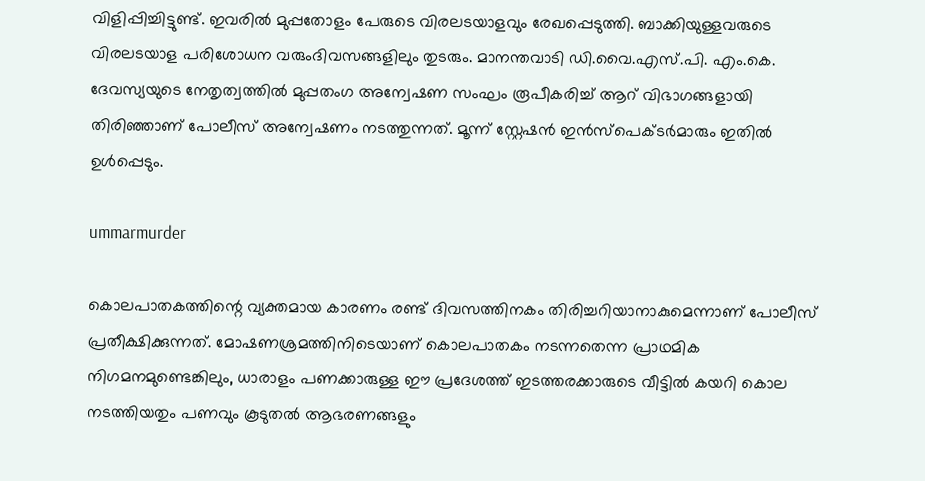വിളിപ്പിച്ചിട്ടുണ്ട്. ഇവരില്‍ മുപ്പതോളം പേരുടെ വിരലടയാളവും രേഖപ്പെടുത്തി. ബാക്കിയുള്ളവരുടെ വിരലടയാള പരിശോധന വരുംദിവസങ്ങളിലും തുടരും. മാനന്തവാടി ഡി.വൈ.എസ്.പി. എം.കെ. ദേവസ്യയുടെ നേതൃത്വത്തില്‍ മുപ്പതംഗ അന്വേഷണ സംഘം രൂപീകരിച്ച് ആറ് വിഭാഗങ്ങളായി തിരിഞ്ഞാണ് പോലീസ് അന്വേഷണം നടത്തുന്നത്. മൂന്ന് സ്റ്റേഷന്‍ ഇന്‍സ്‌പെക്ടര്‍മാരും ഇതില്‍ ഉള്‍പ്പെടും.

ummarmurder

കൊലപാതകത്തിന്റെ വ്യക്തമായ കാരണം രണ്ട് ദിവസത്തിനകം തിരിച്ചറിയാനാകുമെന്നാണ് പോലീസ് പ്രതീക്ഷിക്കുന്നത്. മോഷണശ്രമത്തിനിടെയാണ് കൊലപാതകം നടന്നതെന്ന പ്രാഥമിക നിഗമനമുണ്ടെങ്കിലും, ധാരാളം പണക്കാരുള്ള ഈ പ്രദേശത്ത് ഇടത്തരക്കാരുടെ വീട്ടില്‍ കയറി കൊല നടത്തിയതും പണവും കൂടുതല്‍ ആഭരണങ്ങളും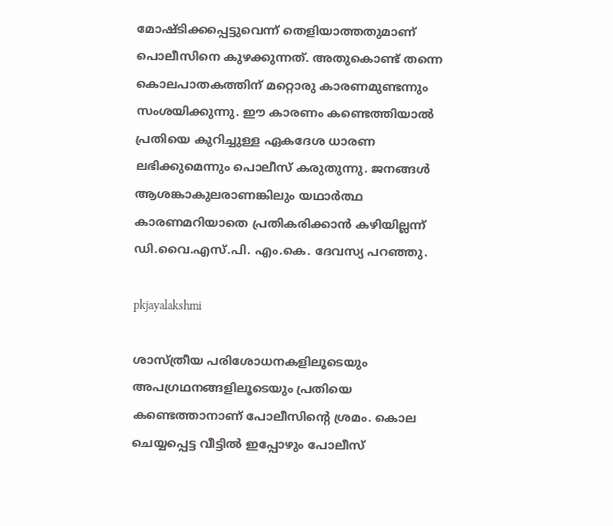മോഷ്ടിക്കപ്പെട്ടുവെന്ന് തെളിയാത്തതുമാണ് പൊലീസിനെ കുഴക്കുന്നത്. അതുകൊണ്ട് തന്നെ കൊലപാതകത്തിന് മറ്റൊരു കാരണമുണ്ടന്നും സംശയിക്കുന്നു. ഈ കാരണം കണ്ടെത്തിയാല്‍ പ്രതിയെ കുറിച്ചുള്ള ഏകദേശ ധാരണ ലഭിക്കുമെന്നും പൊലീസ് കരുതുന്നു. ജനങ്ങള്‍ ആശങ്കാകുലരാണങ്കിലും യഥാര്‍ത്ഥ കാരണമറിയാതെ പ്രതികരിക്കാന്‍ കഴിയില്ലന്ന് ഡി.വൈ.എസ്.പി. എം.കെ. ദേവസ്യ പറഞ്ഞു.

pkjayalakshmi

ശാസ്ത്രീയ പരിശോധനകളിലൂടെയും അപഗ്രഥനങ്ങളിലൂടെയും പ്രതിയെ കണ്ടെത്താനാണ് പോലീസിന്റെ ശ്രമം. കൊല ചെയ്യപ്പെട്ട വീട്ടില്‍ ഇപ്പോഴും പോലീസ്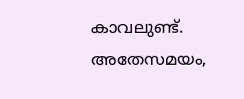കാവലുണ്ട്. അതേസമയം,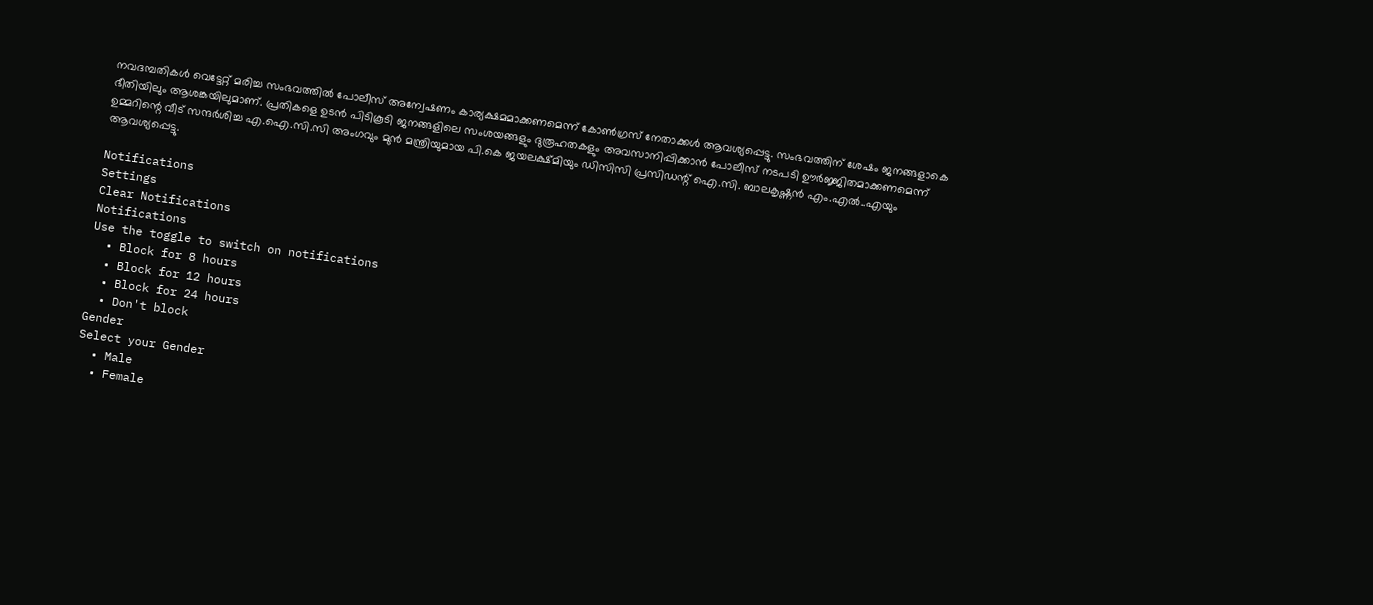നവദമ്പതികള്‍ വെട്ടേറ്റ് മരിച്ച സംഭവത്തില്‍ പോലീസ് അന്വേഷണം കാര്യക്ഷമമാക്കണമെന്ന് കോണ്‍ഗ്രസ് നേതാക്കള്‍ ആവശ്യപ്പെട്ടു. സംഭവത്തിന് ശേഷം ജനങ്ങളാകെ ഭീതിയിലും ആശങ്കയിലുമാണ്. പ്രതികളെ ഉടന്‍ പിടികൂടി ജനങ്ങളിലെ സംശയങ്ങളും ദുരൂഹതകളും അവസാനിപ്പിക്കാന്‍ പോലീസ് നടപടി ഊര്‍ജ്ജിതമാക്കണമെന്ന് ഉമ്മറിന്റെ വീട് സന്ദര്‍ശിച്ച എ.ഐ.സി.സി അംഗവും മുന്‍ മന്ത്രിയുമായ പി.കെ ജയലക്ഷ്മിയും ഡിസിസി പ്രസിഡന്റ് ഐ.സി. ബാലകൃഷ്ണന്‍ എം.എല്‍..എയും ആവശ്യപ്പെട്ടു.

Notifications
Settings
Clear Notifications
Notifications
Use the toggle to switch on notifications
  • Block for 8 hours
  • Block for 12 hours
  • Block for 24 hours
  • Don't block
Gender
Select your Gender
  • Male
  • Female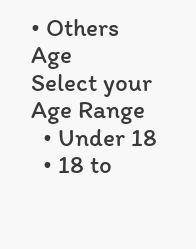• Others
Age
Select your Age Range
  • Under 18
  • 18 to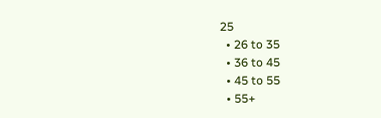25
  • 26 to 35
  • 36 to 45
  • 45 to 55
  • 55+